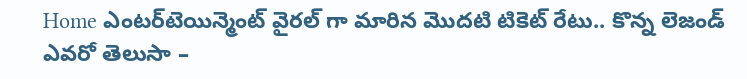Home ఎంటర్‌టెయిన్మెంట్ వైరల్ గా మారిన మొదటి టికెట్ రేటు.. కొన్న లెజండ్ ఎవరో తెలుసా –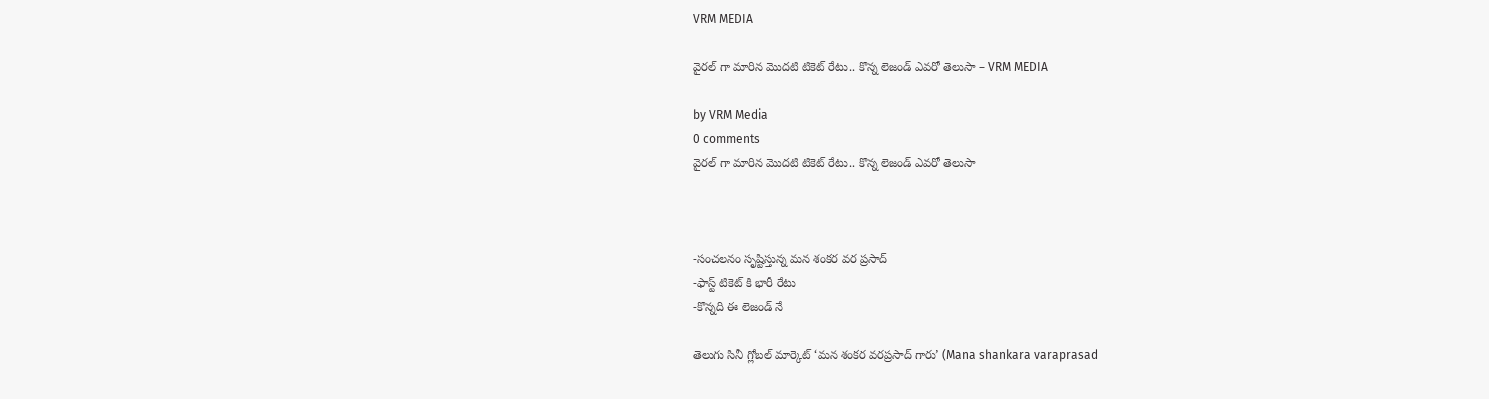VRM MEDIA

వైరల్ గా మారిన మొదటి టికెట్ రేటు.. కొన్న లెజండ్ ఎవరో తెలుసా – VRM MEDIA

by VRM Media
0 comments
వైరల్ గా మారిన మొదటి టికెట్ రేటు.. కొన్న లెజండ్ ఎవరో తెలుసా



-సంచలనం సృష్టిస్తున్న మన శంకర వర ప్రసాద్
-ఫాస్ట్ టికెట్ కి భారీ రేటు
-కొన్నది ఈ లెజండ్ నే

తెలుగు సినీ గ్లోబల్ మార్కెట్ ‘మన శంకర వరప్రసాద్ గారు’ (Mana shankara varaprasad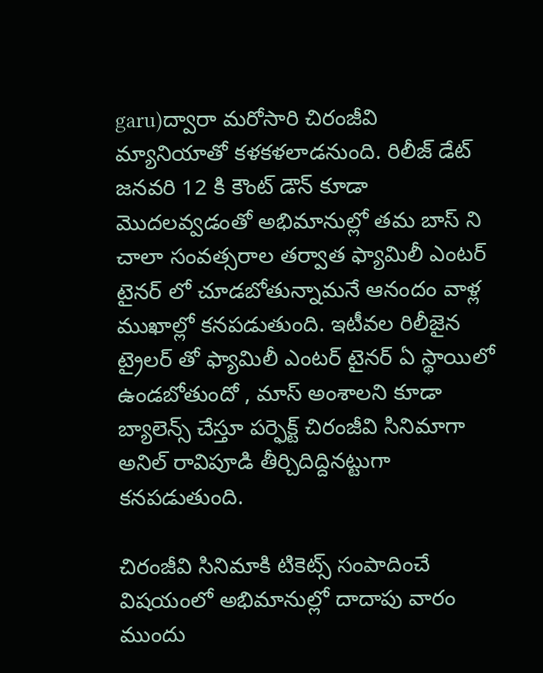garu)ద్వారా మరోసారి చిరంజీవి మ్యానియాతో కళకళలాడనుంది. రిలీజ్ డేట్ జనవరి 12 కి కౌంట్ డౌన్ కూడా మొదలవ్వడంతో అభిమానుల్లో తమ బాస్ ని చాలా సంవత్సరాల తర్వాత ఫ్యామిలీ ఎంటర్ టైనర్ లో చూడబోతున్నామనే ఆనందం వాళ్ల ముఖాల్లో కనపడుతుంది. ఇటీవల రిలీజైన ట్రైలర్ తో ఫ్యామిలీ ఎంటర్ టైనర్ ఏ స్థాయిలో ఉండబోతుందో , మాస్ అంశాలని కూడా బ్యాలెన్స్ చేస్తూ పర్ఫెక్ట్ చిరంజీవి సినిమాగా అనిల్ రావిపూడి తీర్చిదిద్దినట్టుగా కనపడుతుంది.

చిరంజీవి సినిమాకి టికెట్స్ సంపాదించే విషయంలో అభిమానుల్లో దాదాపు వారం ముందు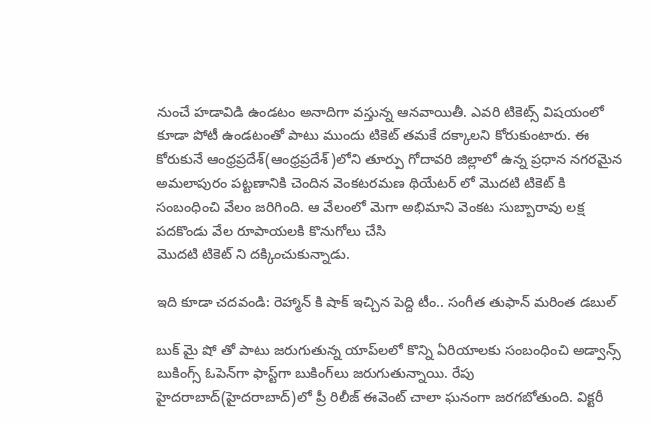నుంచే హడావిడి ఉండటం అనాదిగా వస్తున్న ఆనవాయితీ. ఎవరి టికెట్స్ విషయంలో కూడా పోటీ ఉండటంతో పాటు ముందు టికెట్ తమకే దక్కాలని కోరుకుంటారు. ఈ కోరుకునే ఆంధ్రప్రదేశ్(ఆంధ్రప్రదేశ్)లోని తూర్పు గోదావరి జిల్లాలో ఉన్న ప్రధాన నగరమైన అమలాపురం పట్టణానికి చెందిన వెంకటరమణ థియేటర్ లో మొదటి టికెట్ కి సంబంధించి వేలం జరిగింది. ఆ వేలంలో మెగా అభిమాని వెంకట సుబ్బారావు లక్ష పదకొండు వేల రూపాయలకి కొనుగోలు చేసి
మొదటి టికెట్ ని దక్కించుకున్నాడు.

ఇది కూడా చదవండి: రెహ్మాన్ కి షాక్ ఇచ్చిన పెద్ది టీం.. సంగీత తుఫాన్ మరింత డబుల్

బుక్ మై షో తో పాటు జరుగుతున్న యాప్‌లలో కొన్ని ఏరియాలకు సంబంధించి అడ్వాన్స్ బుకింగ్స్ ఓపెన్‌గా ఫాస్ట్‌గా బుకింగ్‌లు జరుగుతున్నాయి. రేపు హైదరాబాద్(హైదరాబాద్)లో ప్రీ రిలీజ్ ఈవెంట్ చాలా ఘనంగా జరగబోతుంది. విక్టరీ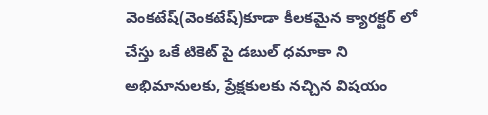వెంకటేష్(వెంకటేష్)కూడా కీలకమైన క్యారక్టర్ లో చేస్తు ఒకే టికెట్ పై డబుల్ ధమాకా ని అభిమానులకు, ప్రేక్షకులకు నచ్చిన విషయం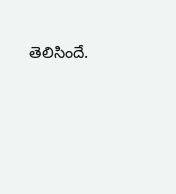తెలిసిందే.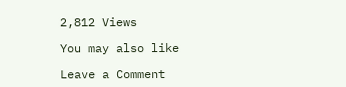2,812 Views

You may also like

Leave a Comment